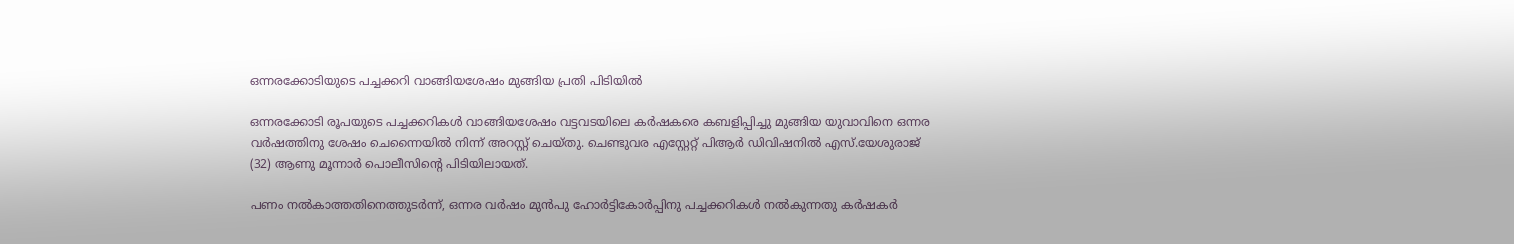ഒന്നരക്കോടിയുടെ പച്ചക്കറി വാങ്ങിയശേഷം മുങ്ങിയ പ്രതി പിടിയിൽ

ഒന്നരക്കോടി രൂപയുടെ പച്ചക്കറികൾ വാങ്ങിയശേഷം വട്ടവടയിലെ കർഷകരെ കബളിപ്പിച്ചു മുങ്ങിയ യുവാവിനെ ഒന്നര വർഷത്തിനു ശേഷം ചെന്നൈയിൽ നിന്ന് അറസ്റ്റ് ചെയ്തു. ചെണ്ടുവര എസ്റ്റേറ്റ് പിആർ ഡിവിഷനിൽ എസ്.യേശുരാജ് (32) ആണു മൂന്നാർ പൊലീസിന്റെ പിടിയിലായത്.

പണം നൽകാത്തതിനെത്തുടർന്ന്, ഒന്നര വർഷം മുൻപു ഹോർട്ടികോർപ്പിനു പച്ചക്കറികൾ നൽകുന്നതു കർഷകർ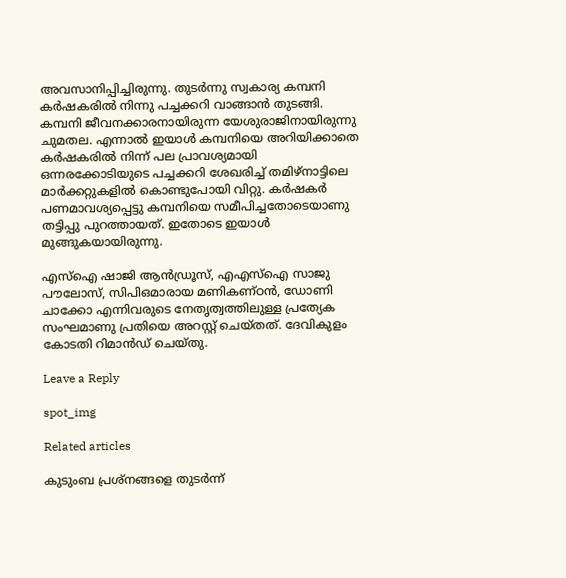അവസാനിപ്പിച്ചിരുന്നു. തുടർന്നു സ്വകാര്യ കമ്പനി കർഷകരിൽ നിന്നു പച്ചക്കറി വാങ്ങാൻ തുടങ്ങി. കമ്പനി ജീവനക്കാരനായിരുന്ന യേശുരാജിനായിരുന്നു ചുമതല. എന്നാൽ ഇയാൾ കമ്പനിയെ അറിയിക്കാതെ കർഷകരിൽ നിന്ന് പല പ്രാവശ്യമായി ഒന്നരക്കോടിയുടെ പച്ചക്കറി ശേഖരിച്ച് തമിഴ്നാട്ടിലെ മാർക്കറ്റുകളിൽ കൊണ്ടുപോയി വിറ്റു. കർഷകർ പണമാവശ്യപ്പെട്ടു കമ്പനിയെ സമീപിച്ചതോടെയാണു തട്ടിപ്പു പുറത്തായത്. ഇതോടെ ഇയാൾ മുങ്ങുകയായിരുന്നു.

എസ്ഐ ഷാജി ആൻഡ്രൂസ്, എഎസ്ഐ സാജു പൗലോസ്, സിപിഒമാരായ മണികണ്ഠൻ, ഡോണി ചാക്കോ എന്നിവരുടെ നേതൃത്വത്തിലുള്ള പ്രത്യേക സംഘമാണു പ്രതിയെ അറസ്റ്റ് ചെയ്തത്. ദേവികുളം കോടതി റിമാൻഡ് ചെയ്തു.

Leave a Reply

spot_img

Related articles

കുടുംബ പ്രശ്‌നങ്ങളെ തുടര്‍ന്ന്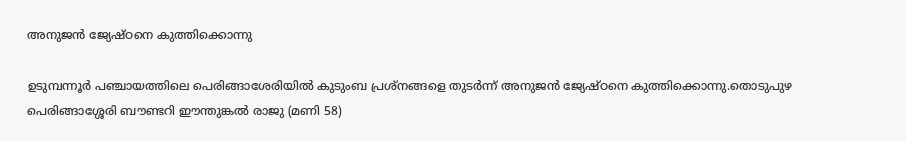അനുജന്‍ ജ്യേഷ്ഠനെ കുത്തിക്കൊന്നു

ഉടുമ്പന്നൂര്‍ പഞ്ചായത്തിലെ പെരിങ്ങാശേരിയില്‍ കുടുംബ പ്രശ്‌നങ്ങളെ തുടര്‍ന്ന് അനുജന്‍ ജ്യേഷ്ഠനെ കുത്തിക്കൊന്നു.തൊടുപുഴ പെരിങ്ങാശ്ശേരി ബൗണ്ടറി ഈന്തുങ്കല്‍ രാജു (മണി 58)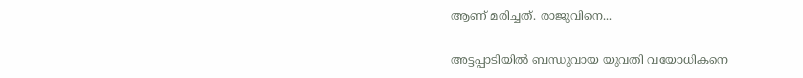ആണ് മരിച്ചത്. രാജുവിനെ...

അട്ടപ്പാടിയില്‍ ബന്ധുവായ യുവതി വയോധികനെ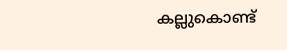കല്ലുകൊണ്ട്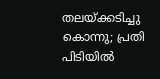തലയ്ക്കടിച്ചു കൊന്നു; പ്രതി പിടിയില്‍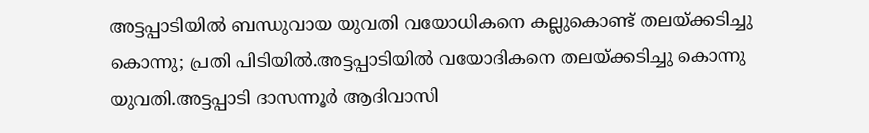അട്ടപ്പാടിയില്‍ ബന്ധുവായ യുവതി വയോധികനെ കല്ലുകൊണ്ട് തലയ്ക്കടിച്ചു കൊന്നു; പ്രതി പിടിയില്‍.അട്ടപ്പാടിയില്‍ വയോദികനെ തലയ്ക്കടിച്ചു കൊന്നു യുവതി.അട്ടപ്പാടി ദാസന്നൂര്‍ ആദിവാസി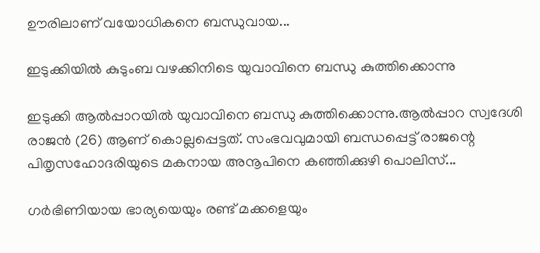ഊരിലാണ് വയോധികനെ ബന്ധുവായ...

ഇടുക്കിയിൽ കുടുംബ വഴക്കിനിടെ യുവാവിനെ ബന്ധു കുത്തിക്കൊന്നു

ഇടുക്കി ആൽപ്പാറയിൽ യുവാവിനെ ബന്ധു കുത്തിക്കൊന്നു.ആൽപ്പാറ സ്വദേശി രാജൻ (26) ആണ് കൊല്ലപ്പെട്ടത്. സംഭവവുമായി ബന്ധപ്പെട്ട് രാജന്റെ പിതൃസഹോദരിയുടെ മകനായ അനൂപിനെ കഞ്ഞിക്കുഴി പൊലിസ്...

ഗർഭിണിയായ ഭാര്യയെയും രണ്ട് മക്കളെയും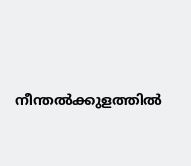നീന്തല്‍ക്കുളത്തില്‍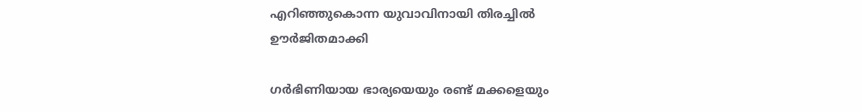എറിഞ്ഞുകൊന്ന യുവാവിനായി തിരച്ചില്‍ ഊർജിതമാക്കി

ഗർഭിണിയായ ഭാര്യയെയും രണ്ട് മക്കളെയും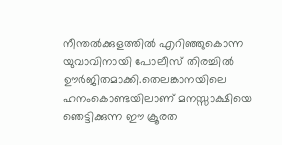നീന്തല്‍ക്കുളത്തില്‍ എറിഞ്ഞുകൊന്ന യുവാവിനായി പോലീസ് തിരച്ചില്‍ ഊർജിതമാക്കി.തെലങ്കാനയിലെ ഹനംകൊണ്ടയിലാണ് മനസ്സാക്ഷിയെ ഞെട്ടിക്കുന്ന ഈ ക്രൂരത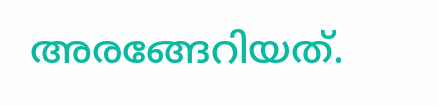അരങ്ങേറിയത്.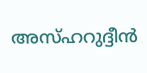അസ്ഹറുദ്ദീൻ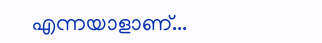എന്നയാളാണ്...